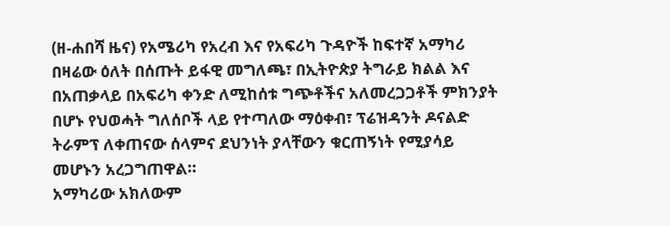(ዘ-ሐበሻ ዜና) የአሜሪካ የአረብ እና የአፍሪካ ጉዳዮች ከፍተኛ አማካሪ በዛሬው ዕለት በሰጡት ይፋዊ መግለጫ፣ በኢትዮጵያ ትግራይ ክልል እና በአጠቃላይ በአፍሪካ ቀንድ ለሚከሰቱ ግጭቶችና አለመረጋጋቶች ምክንያት በሆኑ የህወሓት ግለሰቦች ላይ የተጣለው ማዕቀብ፣ ፕሬዝዳንት ዶናልድ ትራምፕ ለቀጠናው ሰላምና ደህንነት ያላቸውን ቁርጠኝነት የሚያሳይ መሆኑን አረጋግጠዋል።
አማካሪው አክለውም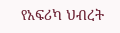የአፍሪካ ህብረት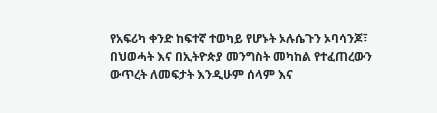የአፍሪካ ቀንድ ከፍተኛ ተወካይ የሆኑት ኦሉሴጉን ኦባሳንጆ፣ በህወሓት እና በኢትዮጵያ መንግስት መካከል የተፈጠረውን ውጥረት ለመፍታት እንዲሁም ሰላም እና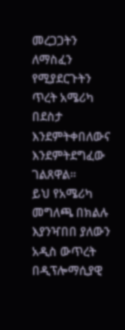መረጋጋትን ለማስፈን የሚያደርጉትን ጥረት አሜሪካ በደስታ እንደምትቀበለውና እንደምትደግፈው ገልጸዋል።
ይህ የአሜሪካ መግለጫ በክልሉ እያንዣበበ ያለውን አዲስ ውጥረት በዲፕሎማሲያዊ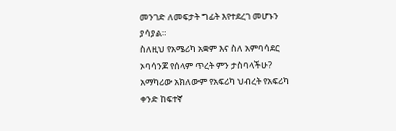መንገድ ለመፍታት ግፊት እየተደረገ መሆኑን ያሳያል።
ስለዚህ የአሜሪካ አቋም እና ስለ አምባሳደር ኦባሳንጆ የሰላም ጥረት ምን ታስባላችሁ?
አማካሪው አክለውም የአፍሪካ ህብረት የአፍሪካ ቀንድ ከፍተኛ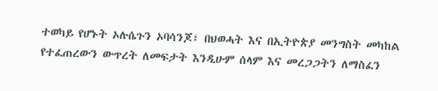ተወካይ የሆኑት ኦሉሴጉን ኦባሳንጆ፣ በህወሓት እና በኢትዮጵያ መንግስት መካከል የተፈጠረውን ውጥረት ለመፍታት እንዲሁም ሰላም እና መረጋጋትን ለማስፈን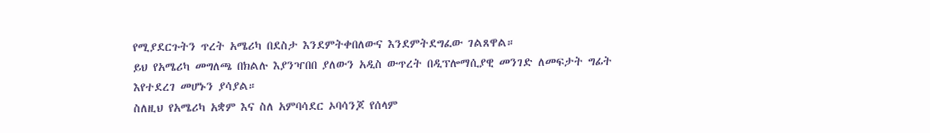የሚያደርጉትን ጥረት አሜሪካ በደስታ እንደምትቀበለውና እንደምትደግፈው ገልጸዋል።
ይህ የአሜሪካ መግለጫ በክልሉ እያንዣበበ ያለውን አዲስ ውጥረት በዲፕሎማሲያዊ መንገድ ለመፍታት ግፊት እየተደረገ መሆኑን ያሳያል።
ስለዚህ የአሜሪካ አቋም እና ስለ አምባሳደር ኦባሳንጆ የሰላም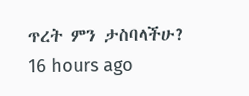ጥረት ምን ታስባላችሁ?
16 hours ago